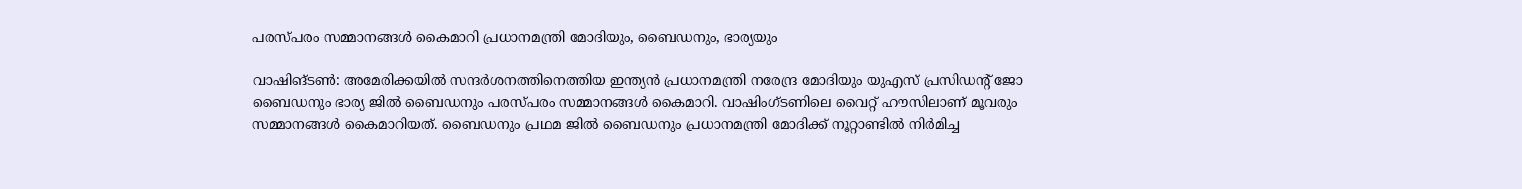പരസ്പരം സമ്മാനങ്ങൾ കൈമാറി പ്രധാനമന്ത്രി മോദിയും, ബൈഡനും, ഭാര്യയും

വാഷിങ്ടൺ: അമേരിക്കയിൽ സന്ദർശനത്തിനെത്തിയ ഇന്ത്യൻ പ്രധാനമന്ത്രി നരേന്ദ്ര മോദിയും യുഎസ് പ്രസിഡന്റ് ജോ ബൈഡനും ഭാര്യ ജിൽ ബൈഡനും പരസ്പരം സമ്മാനങ്ങൾ കൈമാറി. വാഷിംഗ്ടണിലെ വൈറ്റ് ഹൗസിലാണ് മൂവരും സമ്മാനങ്ങൾ കൈമാറിയത്. ബൈഡനും പ്രഥമ ജിൽ ബൈഡനും പ്രധാനമന്ത്രി മോദിക്ക് നൂറ്റാണ്ടിൽ നിർമിച്ച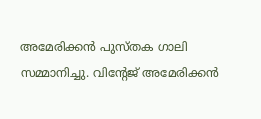അമേരിക്കൻ പുസ്തക ഗാലി സമ്മാനിച്ചു. വിന്റേജ് അമേരിക്കൻ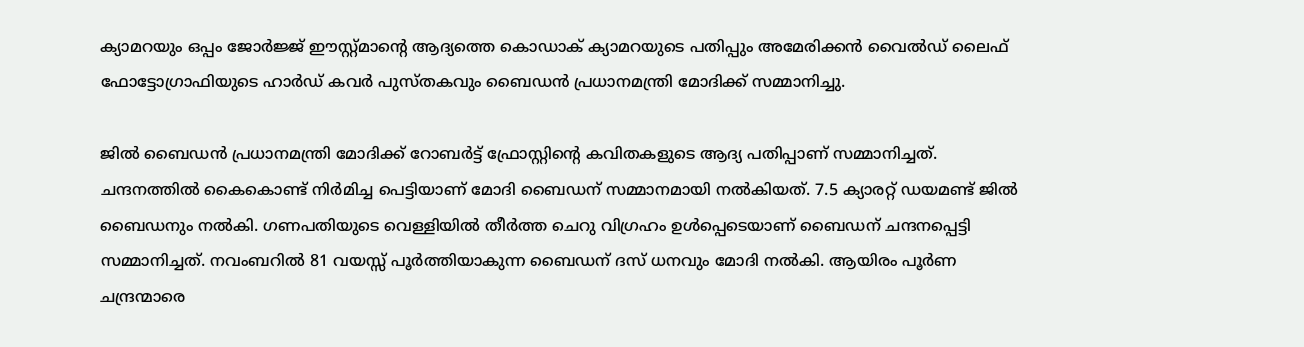ക്യാമറയും ഒപ്പം ജോർജ്ജ് ഈസ്റ്റ്മാന്റെ ആദ്യത്തെ കൊഡാക് ക്യാമറയുടെ പതിപ്പും അമേരിക്കൻ വൈൽഡ് ലൈഫ് ഫോട്ടോഗ്രാഫിയുടെ ഹാർഡ് കവർ പുസ്തകവും ബൈഡൻ പ്രധാനമന്ത്രി മോദിക്ക് സമ്മാനിച്ചു.

ജിൽ ബൈഡൻ പ്രധാനമന്ത്രി മോദിക്ക് റോബർട്ട് ഫ്രോസ്റ്റിന്റെ കവിതകളുടെ ആദ്യ പതിപ്പാണ് സമ്മാനിച്ചത്. ചന്ദനത്തിൽ കൈകൊണ്ട് നിർമിച്ച പെട്ടിയാണ് മോദി ബൈഡന് സമ്മാനമായി നൽകിയത്. 7.5 ക്യാരറ്റ് ഡയമണ്ട് ജിൽ ബൈഡനും നൽകി. ഗണപതിയുടെ വെള്ളിയിൽ തീർത്ത ചെറു വിഗ്രഹം ഉൾപ്പെടെയാണ് ബൈ‍ഡന് ചന്ദനപ്പെട്ടി സമ്മാനിച്ചത്. നവംബറിൽ 81 വയസ്സ് പൂർത്തിയാകുന്ന ബൈഡന് ദസ് ധനവും മോദി നൽകി. ആയിരം പൂർണ ചന്ദ്രന്മാരെ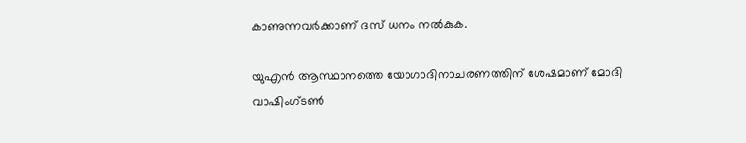കാണുന്നവർക്കാണ് ദസ് ധനം നൽകുക.

യുഎൻ ആസ്ഥാനത്തെ യോഗാദിനാചരണത്തിന് ശേഷമാണ് മോദി വാഷിംഗ്ടൺ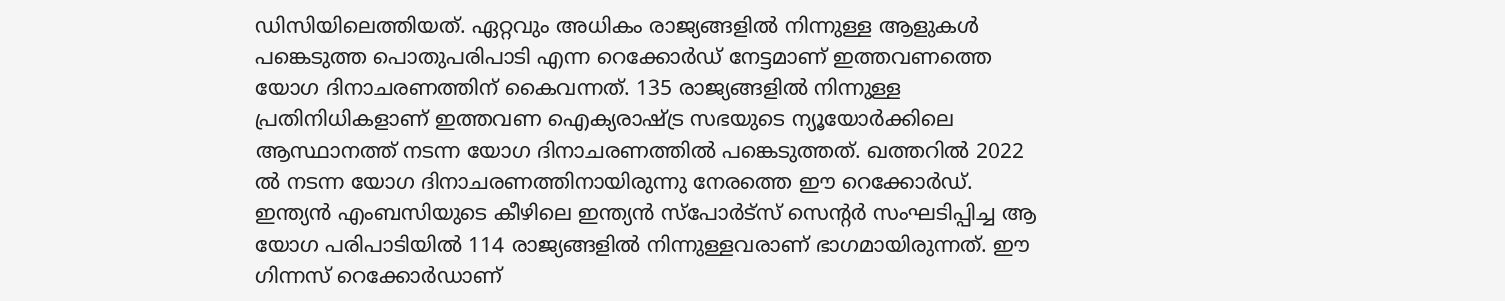ഡിസിയിലെത്തിയത്. ഏറ്റവും അധികം രാജ്യങ്ങളിൽ നിന്നുള്ള ആളുകൾ പങ്കെടുത്ത പൊതുപരിപാടി എന്ന റെക്കോർഡ് നേട്ടമാണ് ഇത്തവണത്തെ യോഗ ദിനാചരണത്തിന് കൈവന്നത്. 135 രാജ്യങ്ങളിൽ നിന്നുള്ള പ്രതിനിധികളാണ് ഇത്തവണ ഐക്യരാഷ്ട്ര സഭയുടെ ന്യൂയോർക്കിലെ ആസ്ഥാനത്ത് നടന്ന യോഗ ദിനാചരണത്തിൽ പങ്കെടുത്തത്. ഖത്തറിൽ 2022 ൽ നടന്ന യോഗ ദിനാചരണത്തിനായിരുന്നു നേരത്തെ ഈ റെക്കോർഡ്. ഇന്ത്യൻ എംബസിയുടെ കീഴിലെ ഇന്ത്യൻ സ്‌പോർട്‌സ് സെന്റർ സംഘടിപ്പിച്ച ആ യോഗ പരിപാടിയിൽ 114 രാജ്യങ്ങളിൽ നിന്നുള്ളവരാണ് ഭാഗമായിരുന്നത്. ഈ ഗിന്നസ് റെക്കോർഡാണ്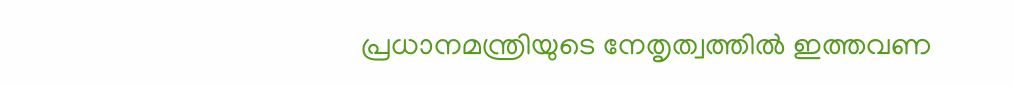പ്രധാനമന്ത്രിയുടെ നേതൃത്വത്തിൽ ഇത്തവണ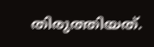തിരുത്തിയത്.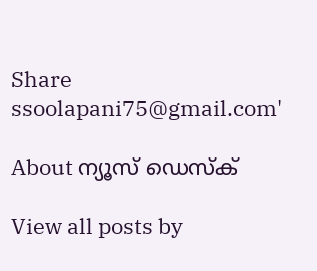Share
ssoolapani75@gmail.com'

About ന്യൂസ് ഡെസ്ക്

View all posts by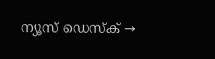ന്യൂസ് ഡെസ്ക് →